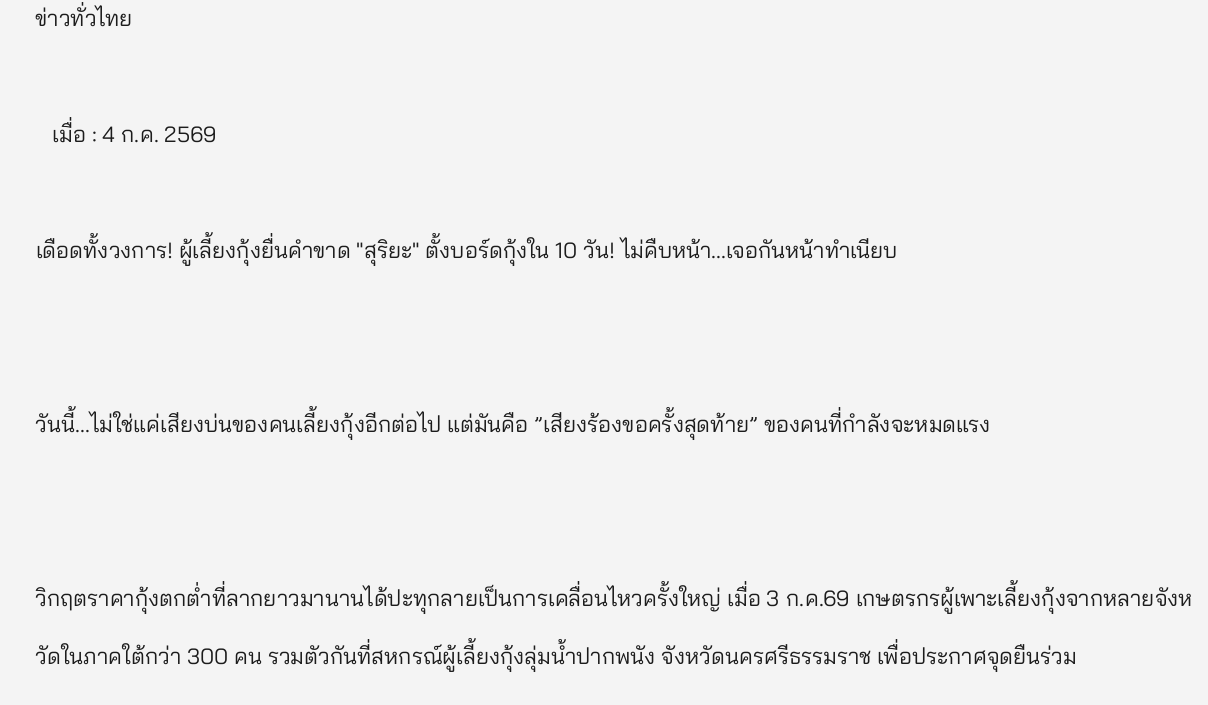ข่าวทั่วไทย

   เมื่อ : 4 ก.ค. 2569

เดือดทั้งวงการ! ผู้เลี้ยงกุ้งยื่นคำขาด "สุริยะ" ตั้งบอร์ดกุ้งใน 10 วัน! ไม่คืบหน้า...เจอกันหน้าทำเนียบ


วันนี้...ไม่ใช่แค่เสียงบ่นของคนเลี้ยงกุ้งอีกต่อไป แต่มันคือ ”เสียงร้องขอครั้งสุดท้าย” ของคนที่กำลังจะหมดแรง


วิกฤตราคากุ้งตกต่ำที่ลากยาวมานานได้ปะทุกลายเป็นการเคลื่อนไหวครั้งใหญ่ เมื่อ 3 ก.ค.69 เกษตรกรผู้เพาะเลี้ยงกุ้งจากหลายจังหวัดในภาคใต้กว่า 300 คน รวมตัวกันที่สหกรณ์ผู้เลี้ยงกุ้งลุ่มน้ำปากพนัง จังหวัดนครศรีธรรมราช เพื่อประกาศจุดยืนร่วม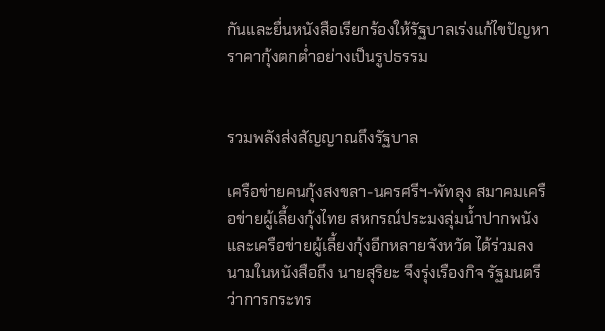กันและยื่นหนังสือเรียกร้องให้รัฐบาลเร่งแก้ไขปัญหาราคากุ้งตกต่ำอย่างเป็นรูปธรรม


รวมพลังส่งสัญญาณถึงรัฐบาล

เครือข่ายคนกุ้งสงขลา-นครศรีฯ-พัทลุง สมาคมเครือข่ายผู้เลี้ยงกุ้งไทย สหกรณ์ประมงลุ่มน้ำปากพนัง และเครือข่ายผู้เลี้ยงกุ้งอีกหลายจังหวัด ได้ร่วมลงนามในหนังสือถึง นายสุริยะ จึงรุ่งเรืองกิจ รัฐมนตรีว่าการกระทร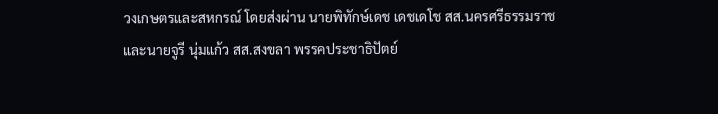วงเกษตรและสหกรณ์ โดยส่งผ่าน นายพิทักษ์เดช เดชเดโช สส.นครศรีธรรมราช และนายจูรี นุ่มแก้ว สส.สงขลา พรรคประชาธิปัตย์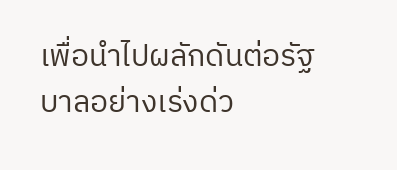เพื่อนำไปผลักดันต่อรัฐบาลอย่างเร่งด่ว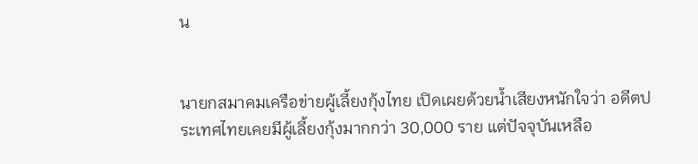น


นายกสมาคมเครือข่ายผู้เลี้ยงกุ้งไทย เปิดเผยด้วยน้ำเสียงหนักใจว่า อดีตประเทศไทยเคยมีผู้เลี้ยงกุ้งมากกว่า 30,000 ราย แต่ปัจจุบันเหลือ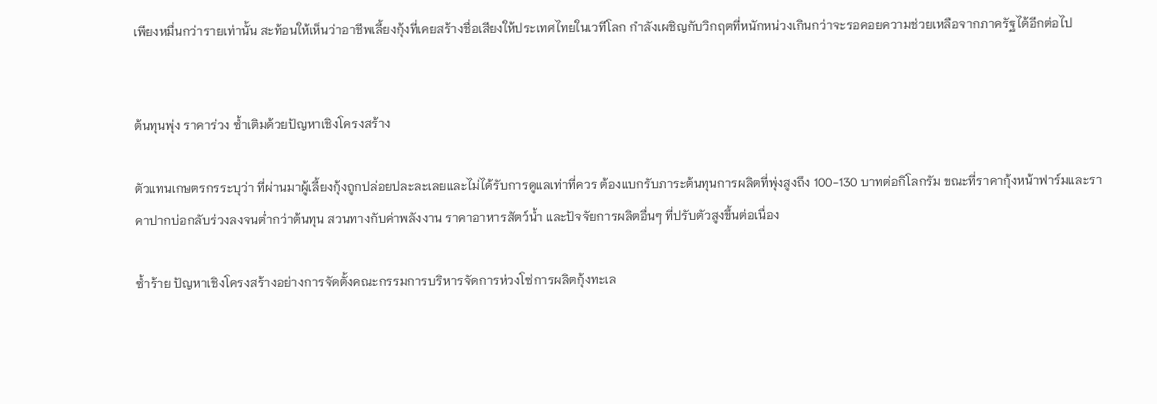เพียงหมื่นกว่ารายเท่านั้น สะท้อนให้เห็นว่าอาชีพเลี้ยงกุ้งที่เคยสร้างชื่อเสียงให้ประเทศไทยในเวทีโลก กำลังเผชิญกับวิกฤตที่หนักหน่วงเกินกว่าจะรอคอยความช่วยเหลือจากภาครัฐได้อีกต่อไป


ต้นทุนพุ่ง ราคาร่วง ซ้ำเติมด้วยปัญหาเชิงโครงสร้าง

ตัวแทนเกษตรกรระบุว่า ที่ผ่านมาผู้เลี้ยงกุ้งถูกปล่อยปละละเลยและไม่ได้รับการดูแลเท่าที่ควร ต้องแบกรับภาระต้นทุนการผลิตที่พุ่งสูงถึง 100-130 บาทต่อกิโลกรัม ขณะที่ราคากุ้งหน้าฟาร์มและราคาปากบ่อกลับร่วงลงจนต่ำกว่าต้นทุน สวนทางกับค่าพลังงาน ราคาอาหารสัตว์น้ำ และปัจจัยการผลิตอื่นๆ ที่ปรับตัวสูงขึ้นต่อเนื่อง

ซ้ำร้าย ปัญหาเชิงโครงสร้างอย่างการจัดตั้งคณะกรรมการบริหารจัดการห่วงโซ่การผลิตกุ้งทะเล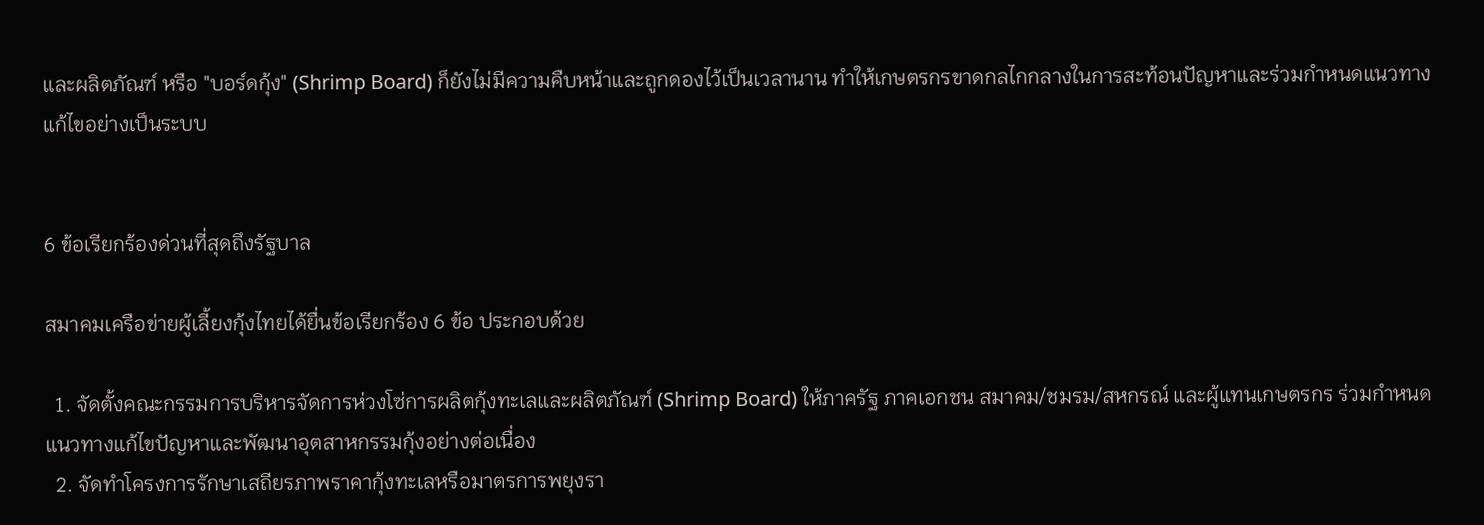และผลิตภัณฑ์ หรือ "บอร์ดกุ้ง" (Shrimp Board) ก็ยังไม่มีความคืบหน้าและถูกดองไว้เป็นเวลานาน ทำให้เกษตรกรขาดกลไกกลางในการสะท้อนปัญหาและร่วมกำหนดแนวทางแก้ไขอย่างเป็นระบบ


6 ข้อเรียกร้องด่วนที่สุดถึงรัฐบาล

สมาคมเครือข่ายผู้เลี้ยงกุ้งไทยได้ยื่นข้อเรียกร้อง 6 ข้อ ประกอบด้วย

  1. จัดตั้งคณะกรรมการบริหารจัดการห่วงโซ่การผลิตกุ้งทะเลและผลิตภัณฑ์ (Shrimp Board) ให้ภาครัฐ ภาคเอกชน สมาคม/ชมรม/สหกรณ์ และผู้แทนเกษตรกร ร่วมกำหนดแนวทางแก้ไขปัญหาและพัฒนาอุตสาหกรรมกุ้งอย่างต่อเนื่อง
  2. จัดทำโครงการรักษาเสถียรภาพราคากุ้งทะเลหรือมาตรการพยุงรา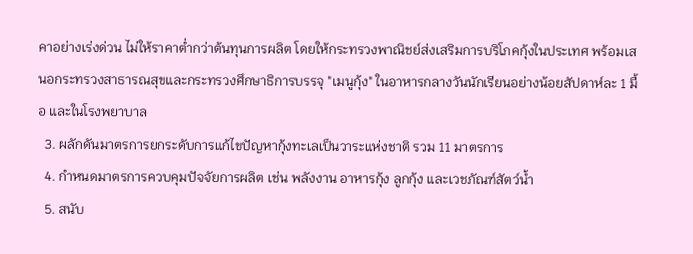คาอย่างเร่งด่วน ไม่ให้ราคาต่ำกว่าต้นทุนการผลิต โดยให้กระทรวงพาณิชย์ส่งเสริมการบริโภคกุ้งในประเทศ พร้อมเสนอกระทรวงสาธารณสุขและกระทรวงศึกษาธิการบรรจุ "เมนูกุ้ง" ในอาหารกลางวันนักเรียนอย่างน้อยสัปดาห์ละ 1 มื้อ และในโรงพยาบาล
  3. ผลักดันมาตรการยกระดับการแก้ไขปัญหากุ้งทะเลเป็นวาระแห่งชาติ รวม 11 มาตรการ
  4. กำหนดมาตรการควบคุมปัจจัยการผลิต เช่น พลังงาน อาหารกุ้ง ลูกกุ้ง และเวชภัณฑ์สัตว์น้ำ
  5. สนับ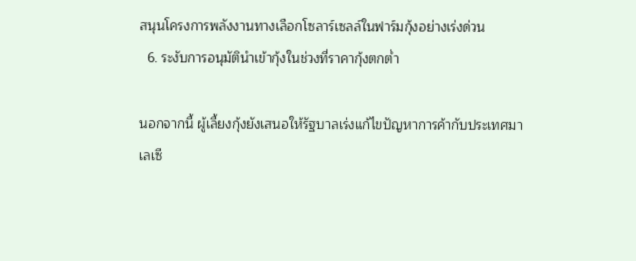สนุนโครงการพลังงานทางเลือกโซลาร์เซลล์ในฟาร์มกุ้งอย่างเร่งด่วน
  6. ระงับการอนุมัตินำเข้ากุ้งในช่วงที่ราคากุ้งตกต่ำ

นอกจากนี้ ผู้เลี้ยงกุ้งยังเสนอให้รัฐบาลเร่งแก้ไขปัญหาการค้ากับประเทศมาเลเซี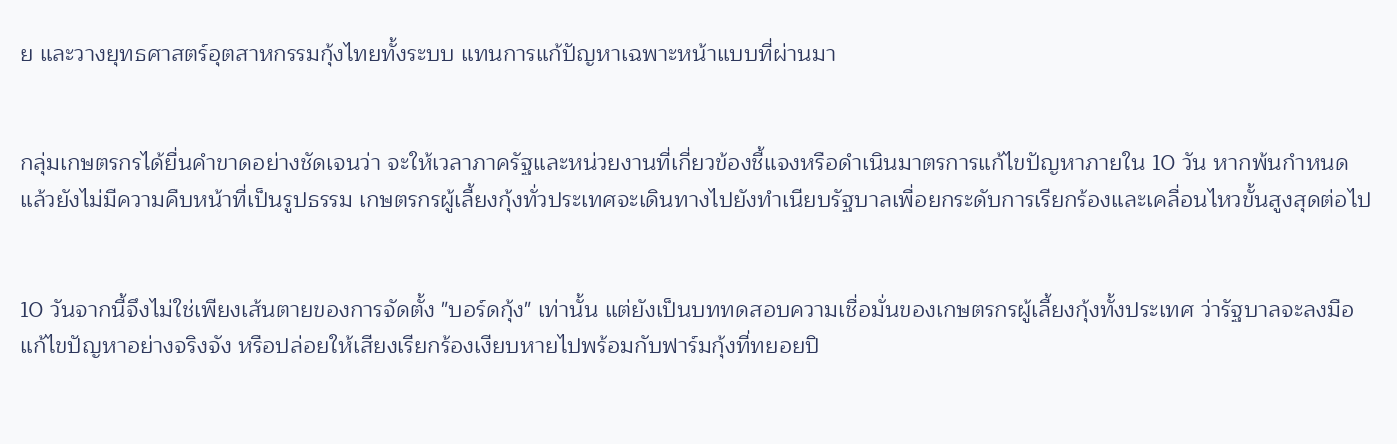ย และวางยุทธศาสตร์อุตสาหกรรมกุ้งไทยทั้งระบบ แทนการแก้ปัญหาเฉพาะหน้าแบบที่ผ่านมา


กลุ่มเกษตรกรได้ยื่นคำขาดอย่างชัดเจนว่า จะให้เวลาภาครัฐและหน่วยงานที่เกี่ยวข้องชี้แจงหรือดำเนินมาตรการแก้ไขปัญหาภายใน 10 วัน หากพ้นกำหนดแล้วยังไม่มีความคืบหน้าที่เป็นรูปธรรม เกษตรกรผู้เลี้ยงกุ้งทั่วประเทศจะเดินทางไปยังทำเนียบรัฐบาลเพื่อยกระดับการเรียกร้องและเคลื่อนไหวขั้นสูงสุดต่อไป


10 วันจากนี้จึงไม่ใช่เพียงเส้นตายของการจัดตั้ง "บอร์ดกุ้ง" เท่านั้น แต่ยังเป็นบททดสอบความเชื่อมั่นของเกษตรกรผู้เลี้ยงกุ้งทั้งประเทศ ว่ารัฐบาลจะลงมือแก้ไขปัญหาอย่างจริงจัง หรือปล่อยให้เสียงเรียกร้องเงียบหายไปพร้อมกับฟาร์มกุ้งที่ทยอยปิ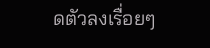ดตัวลงเรื่อยๆ